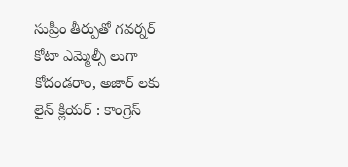సుప్రీం తీర్పుతో గవర్నర్ కోటా ఎమ్మెల్సీ లుగా కోదండరాం, అజార్ లకు లైన్ క్లియర్ : కాంగ్రెస్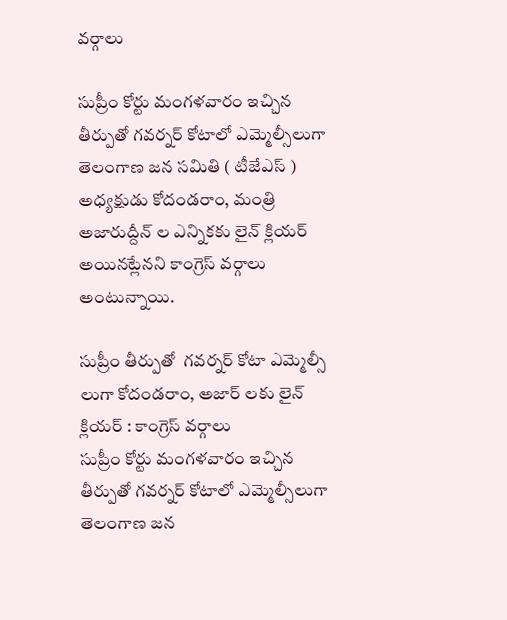వర్గాలు

సుప్రీం కోర్టు మంగళవారం ఇచ్చిన తీర్పుతో గవర్నర్ కోటాలో ఎమ్మెల్సీలుగా తెలంగాణ జన సమితి ( టీజేఎస్ ) అధ్యక్షుడు కోదండరాం, మంత్రి అజారుద్దీన్ ల ఎన్నికకు లైన్ క్లియర్ అయినట్లేనని కాంగ్రెస్ వర్గాలు అంటున్నాయి.

సుప్రీం తీర్పుతో  గవర్నర్ కోటా ఎమ్మెల్సీ లుగా కోదండరాం, అజార్ లకు లైన్ క్లియర్ : కాంగ్రెస్ వర్గాలు
సుప్రీం కోర్టు మంగళవారం ఇచ్చిన తీర్పుతో గవర్నర్ కోటాలో ఎమ్మెల్సీలుగా తెలంగాణ జన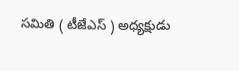సమితి ( టీజేఎస్ ) అధ్యక్షుడు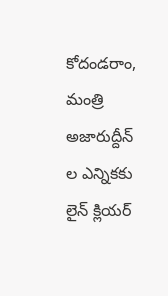కోదండరాం, మంత్రి అజారుద్దీన్ ల ఎన్నికకు లైన్ క్లియర్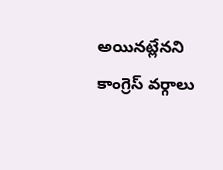అయినట్లేనని కాంగ్రెస్ వర్గాలు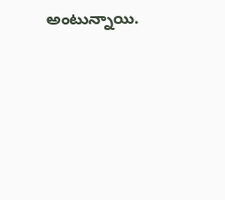అంటున్నాయి.